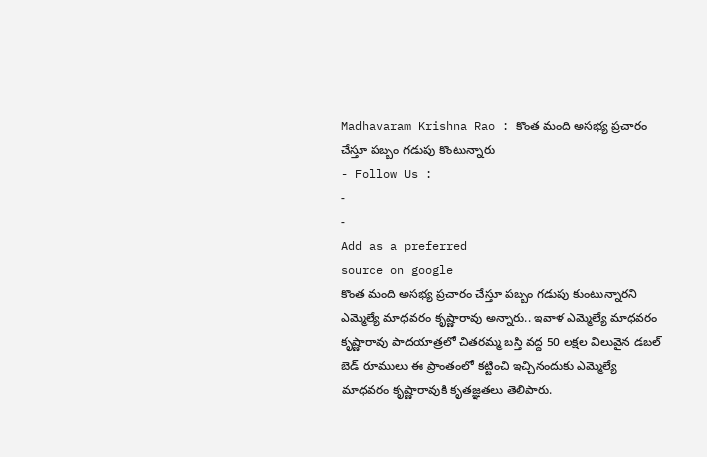Madhavaram Krishna Rao : కొంత మంది అసభ్య ప్రచారం చేస్తూ పబ్బం గడుపు కొంటున్నారు
- Follow Us :
-
-
Add as a preferred
source on google
కొంత మంది అసభ్య ప్రచారం చేస్తూ పబ్బం గడుపు కుంటున్నారని ఎమ్మెల్యే మాధవరం కృష్ణారావు అన్నారు.. ఇవాళ ఎమ్మెల్యే మాధవరం కృష్ణారావు పాదయాత్రలో చితరమ్మ బస్తి వద్ద 50 లక్షల విలువైన డబల్ బెడ్ రూములు ఈ ప్రాంతంలో కట్టించి ఇచ్చినందుకు ఎమ్మెల్యే మాధవరం కృష్ణారావుకి కృతజ్ఞతలు తెలిపారు.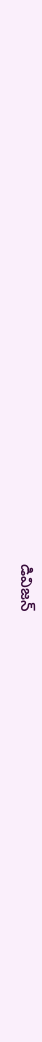డివిజన్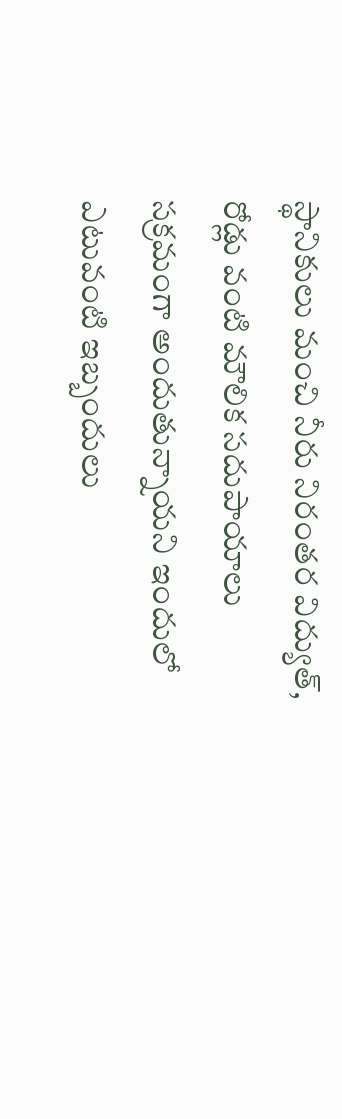స్థానికులు మంచి నీరు నిరంతర విద్యుత్, రోడ్లు వంటి మౌలిక సదుపాయాలు సక్రమంగా అందుతున్నాయని ఇందులో ఎటువంటి ఇబ్బందులు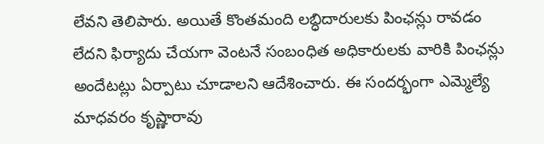లేవని తెలిపారు. అయితే కొంతమంది లబ్ధిదారులకు పింఛన్లు రావడం లేదని ఫిర్యాదు చేయగా వెంటనే సంబంధిత అధికారులకు వారికి పింఛన్లు అందేటట్లు ఏర్పాటు చూడాలని ఆదేశించారు. ఈ సందర్భంగా ఎమ్మెల్యే మాధవరం కృష్ణారావు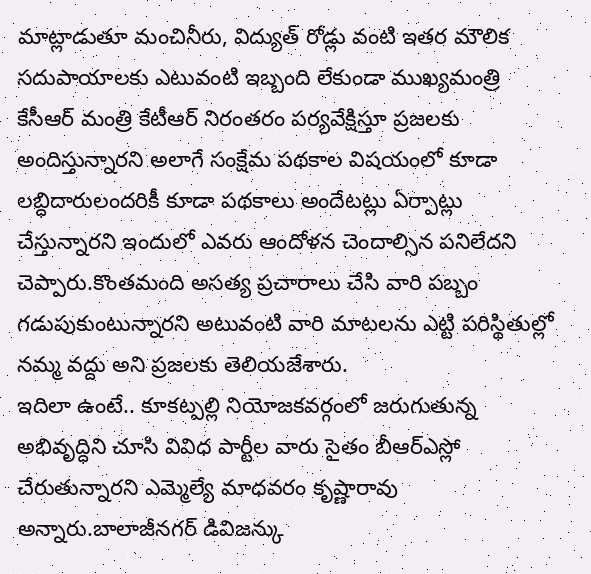మాట్లాడుతూ మంచినీరు, విద్యుత్ రోడ్లు వంటి ఇతర మౌలిక సదుపాయాలకు ఎటువంటి ఇబ్బంది లేకుండా ముఖ్యమంత్రి కేసీఆర్ మంత్రి కేటీఆర్ నిరంతరం పర్యవేక్షిస్తూ ప్రజలకు అందిస్తున్నారని అలాగే సంక్షేమ పథకాల విషయంలో కూడా లబ్ధిదారులందరికీ కూడా పథకాలు అందేటట్లు ఏర్పాట్లు చేస్తున్నారని ఇందులో ఎవరు ఆందోళన చెందాల్సిన పనిలేదని చెప్పారు.కొంతమంది అసత్య ప్రచారాలు చేసి వారి పబ్బం గడుపుకుంటున్నారని అటువంటి వారి మాటలను ఎట్టి పరిస్థితుల్లో నమ్మ వద్దు అని ప్రజలకు తెలియజేశారు.
ఇదిలా ఉంటే.. కూకట్పల్లి నియోజకవర్గంలో జరుగుతున్న అభివృద్ధిని చూసి వివిధ పార్టీల వారు సైతం బీఆర్ఎస్లో చేరుతున్నారని ఎమ్మెల్యే మాధవరం కృష్ణారావు అన్నారు.బాలాజీనగర్ డివిజన్కు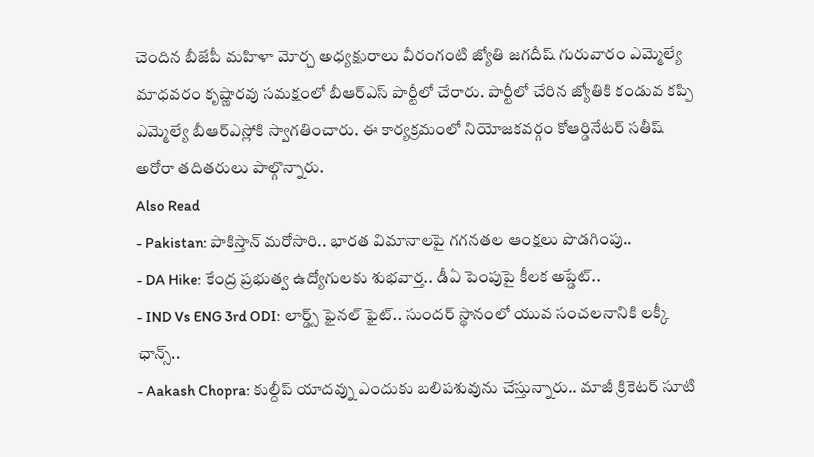చెందిన బీజేపీ మహిళా మోర్చ అధ్యక్షురాలు వీరంగంటి జ్యోతి జగదీష్ గురువారం ఎమ్మెల్యే మాధవరం కృష్ణారవు సమక్షంలో బీఆర్ఎస్ పార్టీలో చేరారు. పార్టీలో చేరిన జ్యోతికి కండువ కప్పి ఎమ్మెల్యే బీఆర్ఎస్లోకి స్వాగతించారు. ఈ కార్యక్రమంలో నియోజకవర్గం కోఆర్డినేటర్ సతీష్ అరోరా తదితరులు పాల్గొన్నారు.
Also Read
- Pakistan: పాకిస్తాన్ మరోసారి.. భారత విమానాలపై గగనతల ఆంక్షలు పొడగింపు..
- DA Hike: కేంద్ర ప్రభుత్వ ఉద్యోగులకు శుభవార్త.. డీఏ పెంపుపై కీలక అప్డేట్..
- IND Vs ENG 3rd ODI: లార్డ్స్ ఫైనల్ ఫైట్.. సుందర్ స్థానంలో యువ సంచలనానికి లక్కీ ఛాన్స్..
- Aakash Chopra: కుల్దీప్ యాదవ్ను ఎందుకు బలిపశువును చేస్తున్నారు.. మాజీ క్రికెటర్ సూటి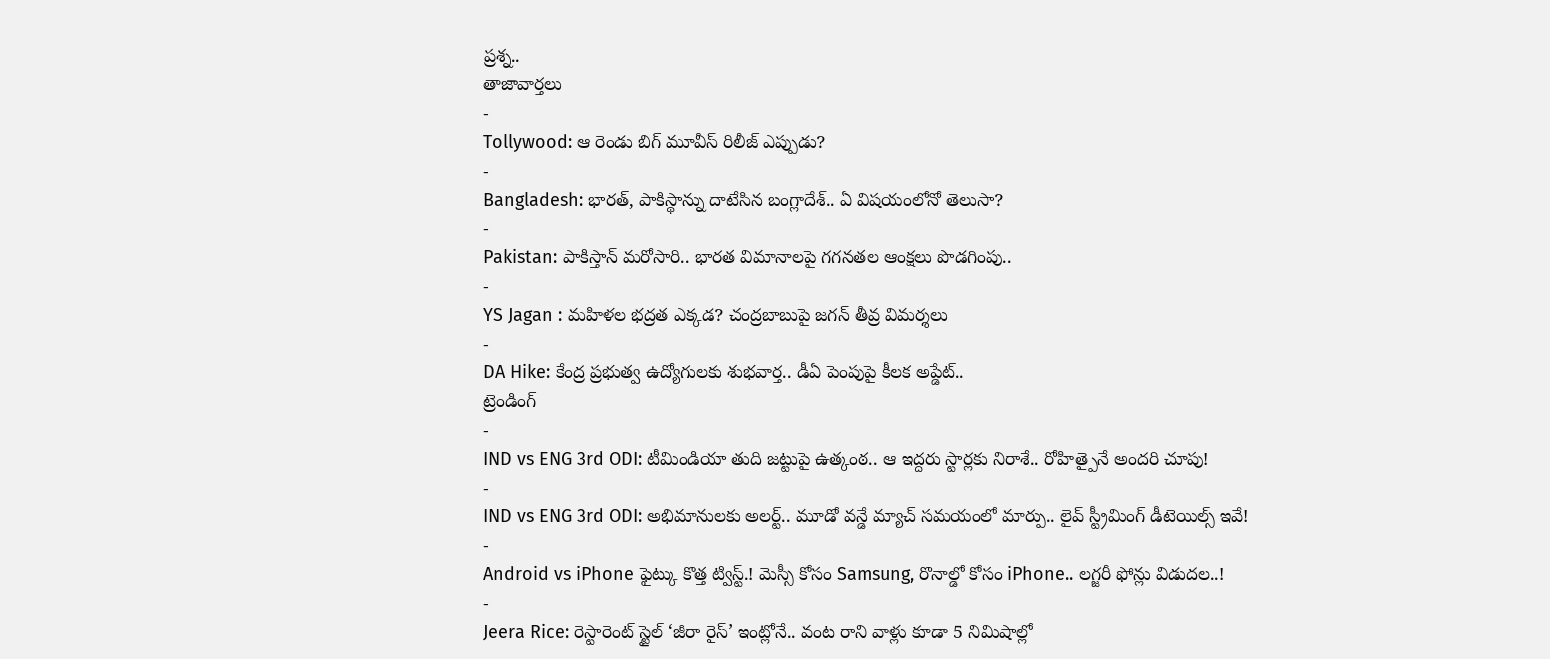ప్రశ్న..
తాజావార్తలు
-
Tollywood: ఆ రెండు బిగ్ మూవీస్ రిలీజ్ ఎప్పుడు?
-
Bangladesh: భారత్, పాకిస్థాన్ను దాటేసిన బంగ్లాదేశ్.. ఏ విషయంలోనో తెలుసా?
-
Pakistan: పాకిస్తాన్ మరోసారి.. భారత విమానాలపై గగనతల ఆంక్షలు పొడగింపు..
-
YS Jagan : మహిళల భద్రత ఎక్కడ? చంద్రబాబుపై జగన్ తీవ్ర విమర్శలు
-
DA Hike: కేంద్ర ప్రభుత్వ ఉద్యోగులకు శుభవార్త.. డీఏ పెంపుపై కీలక అప్డేట్..
ట్రెండింగ్
-
IND vs ENG 3rd ODI: టీమిండియా తుది జట్టుపై ఉత్కంఠ.. ఆ ఇద్దరు స్టార్లకు నిరాశే.. రోహిత్పైనే అందరి చూపు!
-
IND vs ENG 3rd ODI: అభిమానులకు అలర్ట్.. మూడో వన్డే మ్యాచ్ సమయంలో మార్పు.. లైవ్ స్ట్రీమింగ్ డీటెయిల్స్ ఇవే!
-
Android vs iPhone ఫైట్కు కొత్త ట్విస్ట్.! మెస్సీ కోసం Samsung, రొనాల్డో కోసం iPhone.. లగ్జరీ ఫోన్లు విడుదల..!
-
Jeera Rice: రెస్టారెంట్ స్టైల్ ‘జీరా రైస్’ ఇంట్లోనే.. వంట రాని వాళ్లు కూడా 5 నిమిషాల్లో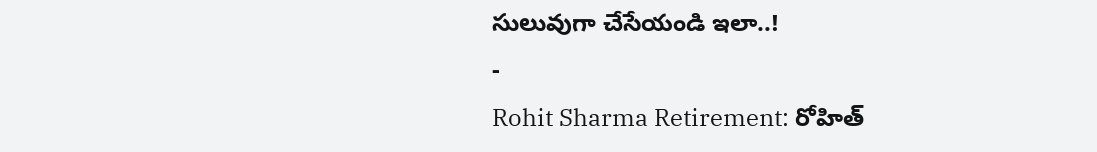సులువుగా చేసేయండి ఇలా..!
-
Rohit Sharma Retirement: రోహిత్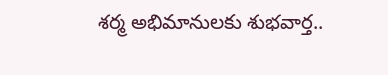శర్మ అభిమానులకు శుభవార్త..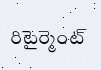రిటైర్మెంట్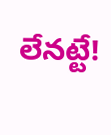లేనట్టే!